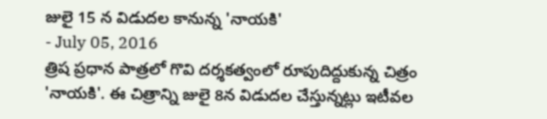జులై 15 న విడుదల కానున్న 'నాయకి'
- July 05, 2016
త్రిష ప్రధాన పాత్రలో గొవి దర్శకత్వంలో రూపుదిద్దుకున్న చిత్రం 'నాయకి'. ఈ చిత్రాన్ని జులై 8న విడుదల చేస్తున్నట్లు ఇటీవల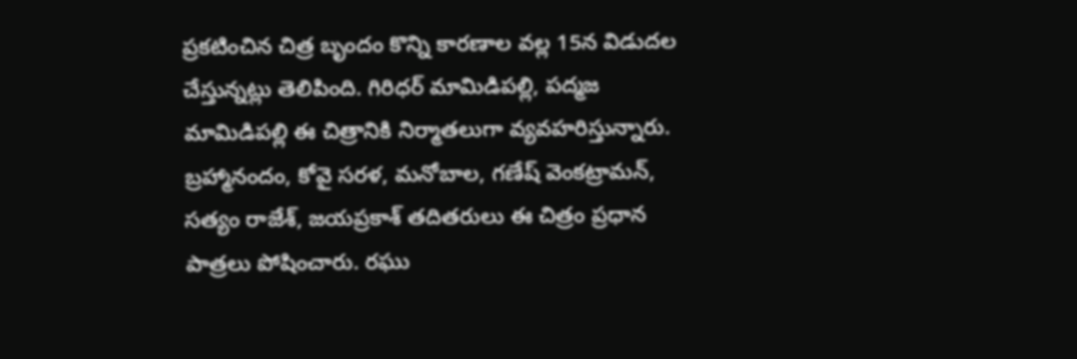ప్రకటించిన చిత్ర బృందం కొన్ని కారణాల వల్ల 15న విడుదల చేస్తున్నట్లు తెలిపింది. గిరిధర్ మామిడిపల్లి, పద్మజ మామిడిపల్లి ఈ చిత్రానికి నిర్మాతలుగా వ్యవహరిస్తున్నారు. బ్రహ్మానందం, కోవై సరళ, మనోబాల, గణేష్ వెంకట్రామన్, సత్యం రాజేశ్, జయప్రకాశ్ తదితరులు ఈ చిత్రం ప్రధాన పాత్రలు పోషించారు. రఘు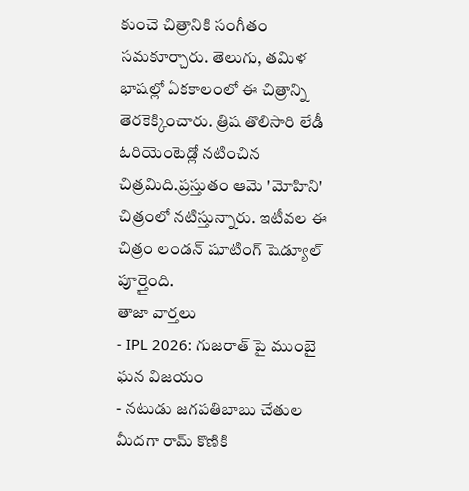కుంచె చిత్రానికి సంగీతం సమకూర్చారు. తెలుగు, తమిళ భాషల్లో ఏకకాలంలో ఈ చిత్రాన్ని తెరకెక్కించారు. త్రిష తొలిసారి లేడీ ఓరియెంటెడ్లో నటించిన చిత్రమిది.ప్రస్తుతం ఆమె 'మోహిని' చిత్రంలో నటిస్తున్నారు. ఇటీవల ఈ చిత్రం లండన్ షూటింగ్ షెడ్యూల్ పూర్తైంది.
తాజా వార్తలు
- IPL 2026: గుజరాత్ పై ముంబై ఘన విజయం
- నటుడు జగపతిబాబు చేతుల మీదగా రామ్ కొణికి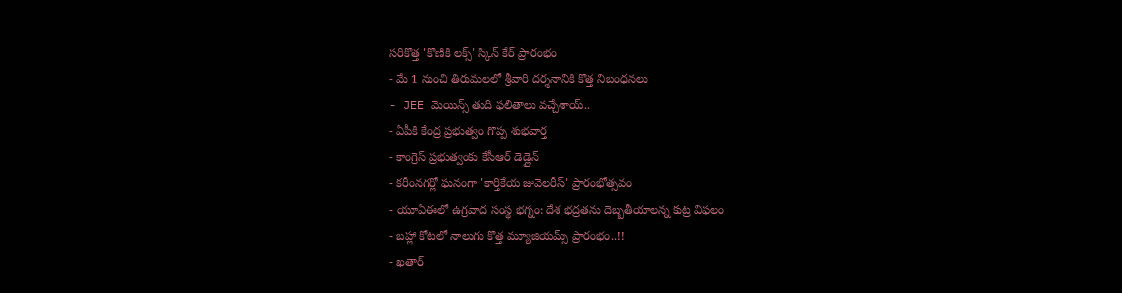సరికొత్త 'కొణికి లక్స్' స్కిన్ కేర్ ప్రారంభం
- మే 1 నుంచి తిరుమలలో శ్రీవారి దర్శనానికి కొత్త నిబంధనలు
- JEE మెయిన్స్ తుది ఫలితాలు వచ్చేశాయ్..
- ఏపీకి కేంద్ర ప్రభుత్వం గొప్ప శుభవార్త
- కాంగ్రెస్ ప్రభుత్వంకు కేసీఆర్ డెడ్లైన్
- కరీంనగర్లో ఘనంగా 'కార్తికేయ జువెలరీస్' ప్రారంభోత్సవం
- యూఏఈలో ఉగ్రవాద సంస్థ భగ్నం: దేశ భద్రతను దెబ్బతీయాలన్న కుట్ర విఫలం
- బహ్లా కోటలో నాలుగు కొత్త మ్యూజియమ్స్ ప్రారంభం..!!
- ఖతార్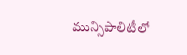మున్సిపాలిటీలో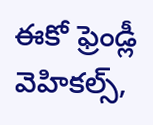ఈకో ఫ్రెండ్లీ వెహికల్స్,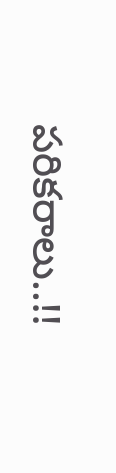పరికరాలు..!!